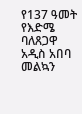የ137 ዓመት የእድሜ ባለጸጋዋ አዲስ አበባ መልኳን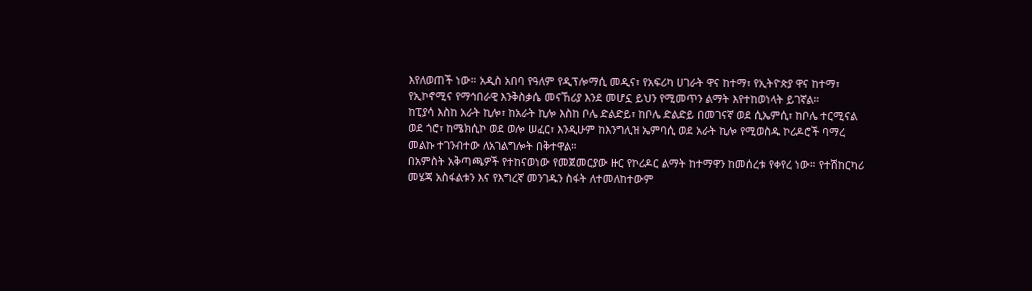እየለወጠች ነው። አዲስ አበባ የዓለም የዲፕሎማሲ መዲና፣ የአፍሪካ ሀገራት ዋና ከተማ፣ የኢትዮጵያ ዋና ከተማ፣ የኢኮኖሚና የማኅበራዊ እንቅስቃሴ መናኸሪያ እንደ መሆኗ ይህን የሚመጥን ልማት እየተከወነላት ይገኛል።
ከፒያሳ እስከ አራት ኪሎ፣ ከአራት ኪሎ እስከ ቦሌ ድልድይ፣ ከቦሌ ድልድይ በመገናኛ ወደ ሲኤምሲ፣ ከቦሌ ተርሚናል ወደ ጎሮ፣ ከሜክሲኮ ወደ ወሎ ሠፈር፣ እንዲሁም ከእንግሊዝ ኤምባሲ ወደ አራት ኪሎ የሚወስዱ ኮሪዶሮች ባማረ መልኩ ተገንብተው ለአገልግሎት በቅተዋል።
በአምስት አቅጣጫዎች የተከናወነው የመጀመርያው ዙር የኮሪዶር ልማት ከተማዋን ከመሰረቱ የቀየረ ነው። የተሽከርካሪ መሄጃ አስፋልቱን እና የእግረኛ መንገዱን ስፋት ለተመለከተውም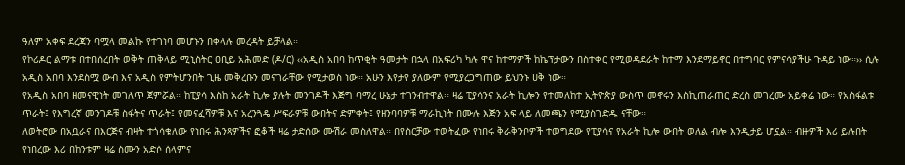ዓለም አቀፍ ደረጃን ባሟላ መልኩ የተገነባ መሆኑን በቀላሉ መረዳት ይቻላል።
የኮሪዶር ልማቱ በተበሰረበት ወቅት ጠቅላይ ሚኒስትር ዐቢይ አሕመድ (ዶ/ር) ‹‹አዲስ አበባ ከጥቂት ዓመታት በኋላ በአፍሪካ ካሉ ዋና ከተማዎች ከኬፕታውን በስተቀር የሚወዳደራት ከተማ እንደማይኖር በተግባር የምናሳያችሁ ጉዳይ ነው።›› ሲሉ አዲስ አበባ እንደስሟ ውብ እና አዲስ የምትሆንበት ጊዜ መቅረቡን መናገራቸው የሚታወስ ነው። አሁን እየታየ ያለውም የሚያረጋግጠው ይህንኑ ሀቅ ነው።
የአዲስ አበባ ዘመናዊነት መገለጥ ጀምሯል። ከፒያሳ እስከ አራት ኪሎ ያሉት መንገዶች እጅግ ባማረ ሁኔታ ተገንብተዋል። ዛሬ ፒያሳንና አራት ኪሎን የተመለከተ ኢትዮጵያ ውስጥ መኖሩን እስኪጠራጠር ድረስ መገረሙ አይቀሬ ነው። የአስፋልቱ ጥራት፤ የእግረኛ መንገዶቹ ስፋትና ጥራት፤ የመናፈሻዎቹ እና አረንጓዴ ሥፍራዎቹ ውበትና ድምቀት፤ የዘንባባዎቹ ማራኪነት በሙሉ እጅን አፍ ላይ ለመጫን የሚያስገድዱ ናቸው።
ለወትሮው በአቧራና በእርጅና ብዛት ተጎሳቁለው የነበሩ ሕንጻዎችና ፎቆች ዛሬ ታድሰው ሙሽራ መስለዋል። በየስርቻው ተወትፈው የነበሩ ቅራቅንቦዎች ተወግደው የፒያሳና የአራት ኪሎ ውበት ወለል ብሎ እንዲታይ ሆኗል። ብዙዎች እሪ ይሉበት የነበረው እሪ በከንቱም ዛሬ ስሙን አድሶ ሰላምና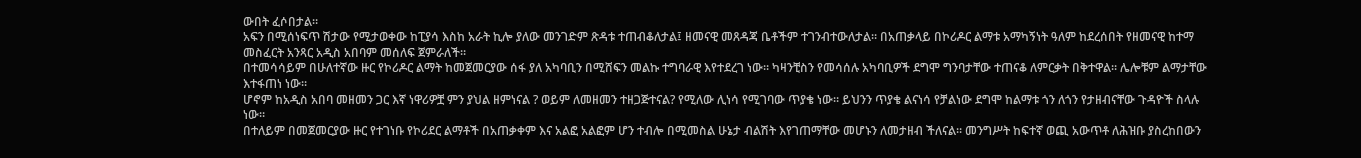ውበት ፈሶበታል።
አፍን በሚሰነፍጥ ሽታው የሚታወቀው ከፒያሳ እስከ አራት ኪሎ ያለው መንገድም ጽዳቱ ተጠብቆለታል፤ ዘመናዊ መጸዳጃ ቤቶችም ተገንብተውለታል። በአጠቃላይ በኮሪዶር ልማቱ አማካኝነት ዓለም ከደረሰበት የዘመናዊ ከተማ መስፈርት አንጻር አዲስ አበባም መሰለፍ ጀምራለች።
በተመሳሳይም በሁለተኛው ዙር የኮሪዶር ልማት ከመጀመርያው ሰፋ ያለ አካባቢን በሚሸፍን መልኩ ተግባራዊ እየተደረገ ነው። ካዛንቺስን የመሳሰሉ አካባቢዎች ደግሞ ግንባታቸው ተጠናቆ ለምርቃት በቅተዋል። ሌሎቹም ልማታቸው እተፋጠነ ነው።
ሆኖም ከአዲስ አበባ መዘመን ጋር እኛ ነዋሪዎቿ ምን ያህል ዘምነናል ? ወይም ለመዘመን ተዘጋጅተናል? የሚለው ሊነሳ የሚገባው ጥያቄ ነው። ይህንን ጥያቄ ልናነሳ የቻልነው ደግሞ ከልማቱ ጎን ለጎን የታዘብናቸው ጉዳዮች ስላሉ ነው።
በተለይም በመጀመርያው ዙር የተገነቡ የኮሪደር ልማቶች በአጠቃቀም እና አልፎ አልፎም ሆን ተብሎ በሚመስል ሁኔታ ብልሽት እየገጠማቸው መሆኑን ለመታዘብ ችለናል። መንግሥት ከፍተኛ ወጪ አውጥቶ ለሕዝቡ ያስረከበውን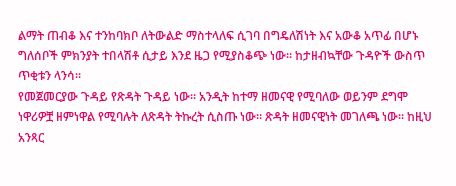ልማት ጠብቆ እና ተንከባክቦ ለትውልድ ማስተላለፍ ሲገባ በግዴለሽነት እና አውቆ አጥፊ በሆኑ ግለሰቦች ምክንያት ተበላሽቶ ሲታይ እንደ ዜጋ የሚያስቆጭ ነው። ከታዘብኳቸው ጉዳዮች ውስጥ ጥቂቱን ላንሳ።
የመጀመርያው ጉዳይ የጽዳት ጉዳይ ነው። አንዲት ከተማ ዘመናዊ የሚባለው ወይንም ደግሞ ነዋሪዎቿ ዘምነዋል የሚባሉት ለጽዳት ትኩረት ሲስጡ ነው። ጽዳት ዘመናዊነት መገለጫ ነው። ከዚህ አንጻር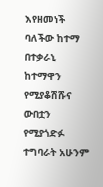እየዘመነች ባለችው ከተማ በተቃራኒ ከተማዋን የሚያቆሽሹና ውበቷን የሚያጎድፉ ተግባራት አሁንም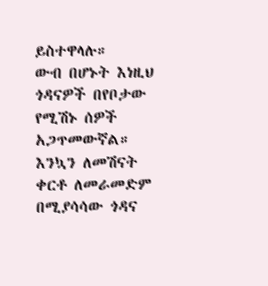ይስተዋላሉ።
ውብ በሆኑት እነዚህ ጎዳናዎች በየቦታው የሚሽኑ ሰዎች አጋጥመውኛል። እንኳን ለመሽናት ቀርቶ ለመራመድም በሚያሳሳው ጎዳና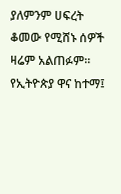ያለምንም ሀፍረት ቆመው የሚሸኑ ሰዎች ዛሬም አልጠፉም።
የኢትዮጵያ ዋና ከተማ፤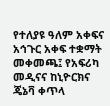የተለያዩ ዓለም አቀፍና አኅጉር አቀፍ ተቋማት መቀመጫ፤ የአፍሪካ መዲናና ከኒዮርክና ጄኔቫ ቀጥላ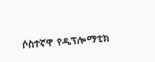ሶስተኛዋ የዲፕሎማቲክ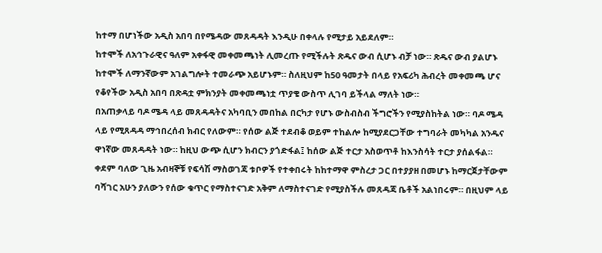ከተማ በሆነችው አዲስ አበባ በየሜዳው መጸዳዳት እንዲሁ በቀላሉ የሚታይ አይደለም።
ከተሞች ለአኅጉራዊና ዓለም አቀፋዊ መቀመጫነት ሊመረጡ የሚችሉት ጽዱና ውብ ሲሆኑ ብቻ ነው። ጽዱና ውብ ያልሆኑ ከተሞች ለማንኛውም አገልግሎት ተመራጭ አይሆኑም። ስለዚህም ከ50 ዓመታት በላይ የአፍሪካ ሕብረት መቀመጫ ሆና የቆየችው አዲስ አበባ በጽዳቷ ምክንያት መቀመጫነቷ ጥያቄ ውስጥ ሊገባ ይችላል ማለት ነው።
በአጠቃላይ ባዶ ሜዳ ላይ መጸዳዳትና አካባቢን መበከል በርካታ የሆኑ ውስብስብ ችግሮችን የሚያስከትል ነው። ባዶ ሜዳ ላይ የሚጸዳዳ ማኅበረሰብ ክብር የለውም። የሰው ልጅ ተደብቆ ወይም ተከልሎ ከሚያደርጋቸው ተግባራት መካካል አንዱና ዋነኛው መጸዳዳት ነው። ከዚህ ውጭ ሲሆን ክብርን ያጎድፋል፤ ከሰው ልጅ ተርታ አስወጥቶ ከእንስሳት ተርታ ያሰልፋል።
ቀደም ባለው ጊዜ አብዛኞቹ የፍሳሽ ማስወገጃ ቱቦዎች የተቀበሩት ከከተማዋ ምስረታ ጋር በተያያዘ በመሆኑ ከማርጀታቸውም ባሻገር አሁን ያለውን የሰው ቁጥር የማስተናገድ አቅም ለማስተናገድ የሚያስችሉ መጸዳጃ ቤቶች አልነበሩም። በዚህም ላይ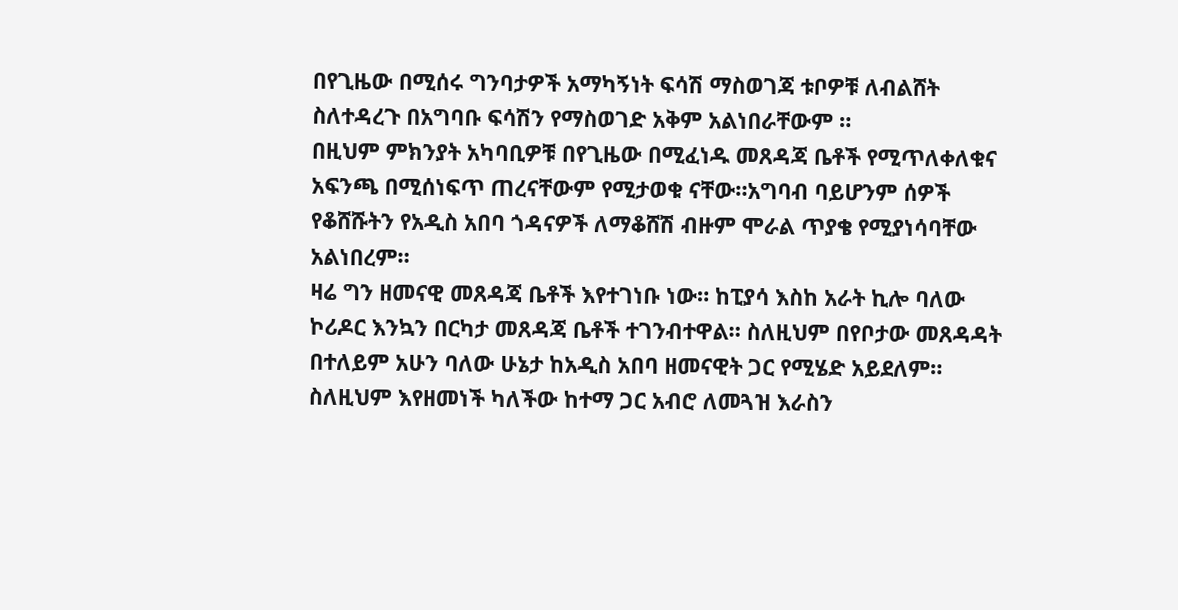በየጊዜው በሚሰሩ ግንባታዎች አማካኝነት ፍሳሽ ማስወገጃ ቱቦዎቹ ለብልሸት ስለተዳረጉ በአግባቡ ፍሳሽን የማስወገድ አቅም አልነበራቸውም ።
በዚህም ምክንያት አካባቢዎቹ በየጊዜው በሚፈነዱ መጸዳጃ ቤቶች የሚጥለቀለቁና አፍንጫ በሚሰነፍጥ ጠረናቸውም የሚታወቁ ናቸው።አግባብ ባይሆንም ሰዎች የቆሸሹትን የአዲስ አበባ ጎዳናዎች ለማቆሸሽ ብዙም ሞራል ጥያቄ የሚያነሳባቸው አልነበረም።
ዛሬ ግን ዘመናዊ መጸዳጃ ቤቶች እየተገነቡ ነው። ከፒያሳ እስከ አራት ኪሎ ባለው ኮሪዶር እንኳን በርካታ መጸዳጃ ቤቶች ተገንብተዋል። ስለዚህም በየቦታው መጸዳዳት በተለይም አሁን ባለው ሁኔታ ከአዲስ አበባ ዘመናዊት ጋር የሚሄድ አይደለም። ስለዚህም እየዘመነች ካለችው ከተማ ጋር አብሮ ለመጓዝ እራስን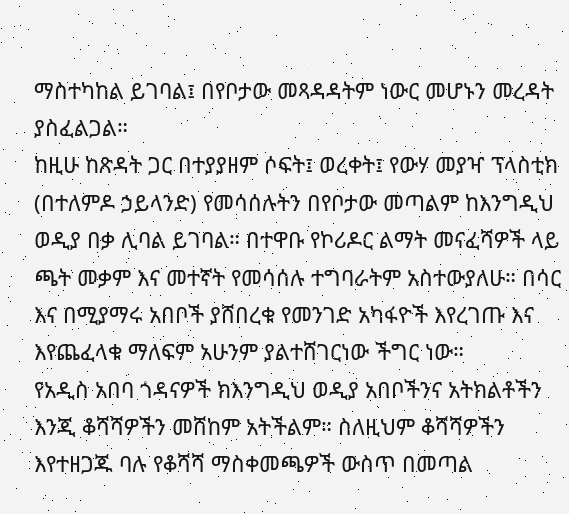ማስተካከል ይገባል፤ በየቦታው መጻዳዳትም ነውር መሆኑን መረዳት ያስፈልጋል።
ከዚሁ ከጽዳት ጋር በተያያዘም ሶፍት፤ ወረቀት፤ የውሃ መያዣ ፕላስቲክ (በተለምዶ ኃይላንድ) የመሳሰሉትን በየቦታው መጣልም ከእንግዲህ ወዲያ በቃ ሊባል ይገባል። በተዋቡ የኮሪዶር ልማት መናፈሻዎች ላይ ጫት መቃም እና መተኛት የመሳሰሉ ተግባራትም አስተውያለሁ። በሳር እና በሚያማሩ አበቦች ያሸበረቁ የመንገድ አካፋዮች እየረገጡ እና እየጨፈላቁ ማለፍም አሁንም ያልተሸገርነው ችግር ነው።
የአዲስ አበባ ጎዳናዎች ክእንግዲህ ወዲያ አበቦችንና አትክልቶችን እንጂ ቆሻሻዎችን መሸከም አትችልም። ስለዚህም ቆሻሻዎችን እየተዘጋጁ ባሉ የቆሻሻ ማስቀመጫዎች ውስጥ በመጣል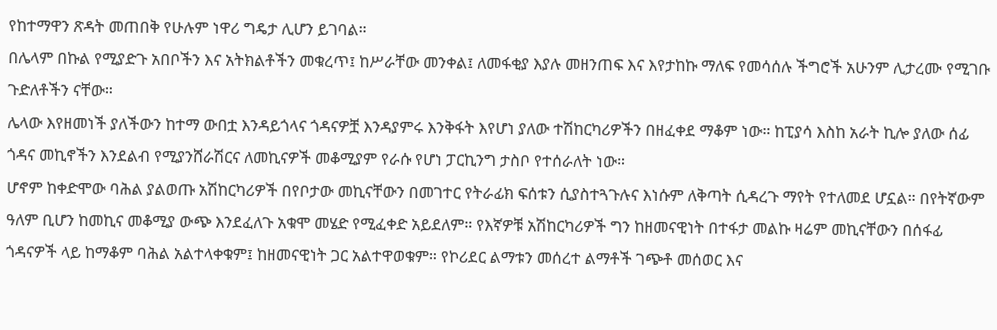የከተማዋን ጽዳት መጠበቅ የሁሉም ነዋሪ ግዴታ ሊሆን ይገባል።
በሌላም በኩል የሚያድጉ አበቦችን እና አትክልቶችን መቁረጥ፤ ከሥራቸው መንቀል፤ ለመፋቂያ እያሉ መዘንጠፍ እና እየታከኩ ማለፍ የመሳሰሉ ችግሮች አሁንም ሊታረሙ የሚገቡ ጉድለቶችን ናቸው።
ሌላው እየዘመነች ያለችውን ከተማ ውበቷ እንዳይጎላና ጎዳናዎቿ እንዳያምሩ እንቅፋት እየሆነ ያለው ተሽከርካሪዎችን በዘፈቀደ ማቆም ነው። ከፒያሳ እስከ አራት ኪሎ ያለው ሰፊ ጎዳና መኪኖችን እንደልብ የሚያንሸራሽርና ለመኪናዎች መቆሚያም የራሱ የሆነ ፓርኪንግ ታስቦ የተሰራለት ነው።
ሆኖም ከቀድሞው ባሕል ያልወጡ አሽከርካሪዎች በየቦታው መኪናቸውን በመገተር የትራፊክ ፍሰቱን ሲያስተጓጉሉና እነሱም ለቅጣት ሲዳረጉ ማየት የተለመደ ሆኗል። በየትኛውም ዓለም ቢሆን ከመኪና መቆሚያ ውጭ እንደፈለጉ አቁሞ መሄድ የሚፈቀድ አይደለም። የእኛዎቹ አሽከርካሪዎች ግን ከዘመናዊነት በተፋታ መልኩ ዛሬም መኪናቸውን በሰፋፊ ጎዳናዎች ላይ ከማቆም ባሕል አልተላቀቁም፤ ከዘመናዊነት ጋር አልተዋወቁም። የኮሪደር ልማቱን መሰረተ ልማቶች ገጭቶ መሰወር እና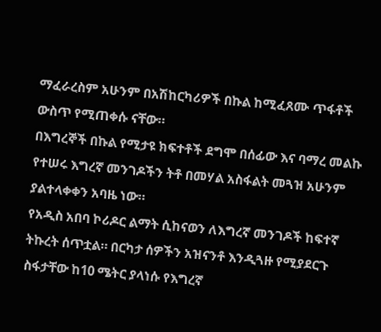ማፈራረስም አሁንም በአሽከርካሪዎች በኩል ከሚፈጸሙ ጥፋቶች ውስጥ የሚጠቀሱ ናቸው።
በእግረኞች በኩል የሚታዩ ክፍተቶች ደግሞ በሰፊው እና ባማረ መልኩ የተሠሩ እግረኛ መንገዶችን ትቶ በመሃል አስፋልት መጓዝ አሁንም ያልተላቀቀን አባዜ ነው።
የአዲስ አበባ ኮሪዶር ልማት ሲከናወን ለእግረኛ መንገዶች ከፍተኛ ትኩረት ሰጥቷል። በርካታ ሰዎችን አዝናንቶ እንዲጓዙ የሚያደርጉ ስፋታቸው ከ10 ሜትር ያላነሱ የእግረኛ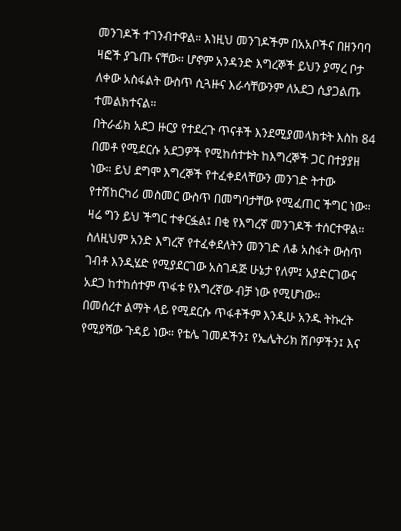መንገዶች ተገንብተዋል። እነዚህ መንገዶችም በአአቦችና በዘንባባ ዛፎች ያጌጡ ናቸው። ሆኖም አንዳንድ እግረኞች ይህን ያማረ ቦታ ለቀው አስፋልት ውስጥ ሲጓዙና እራሳቸውንም ለአደጋ ሲያጋልጡ ተመልክተናል።
በትራፊክ አደጋ ዙርያ የተደረጉ ጥናቶች እንደሚያመላክቱት እስከ 84 በመቶ የሚደርሱ አደጋዎች የሚከሰተቱት ከእግረኞች ጋር በተያያዘ ነው። ይህ ደግሞ እግረኞች የተፈቀደላቸውን መንገድ ትተው የተሽከርካሪ መስመር ውስጥ በመግባታቸው የሚፈጠር ችግር ነው።
ዛሬ ግን ይህ ችግር ተቀርፏል፤ በቂ የእግረኛ መንገዶች ተሰርተዋል። ስለዚህም አንድ እግረኛ የተፈቀደለትን መንገድ ለቆ አስፋት ውስጥ ገብቶ እንዲሄድ የሚያደርገው አስገዳጅ ሁኔታ የለም፤ አያድርገውና አደጋ ከተከሰተም ጥፋቱ የእግረኛው ብቻ ነው የሚሆነው።
በመሰረተ ልማት ላይ የሚደርሱ ጥፋቶችም እንዲሁ አንዱ ትኩረት የሚያሻው ጉዳይ ነው። የቴሌ ገመዶችን፤ የኤሌትሪክ ሽቦዎችን፤ እና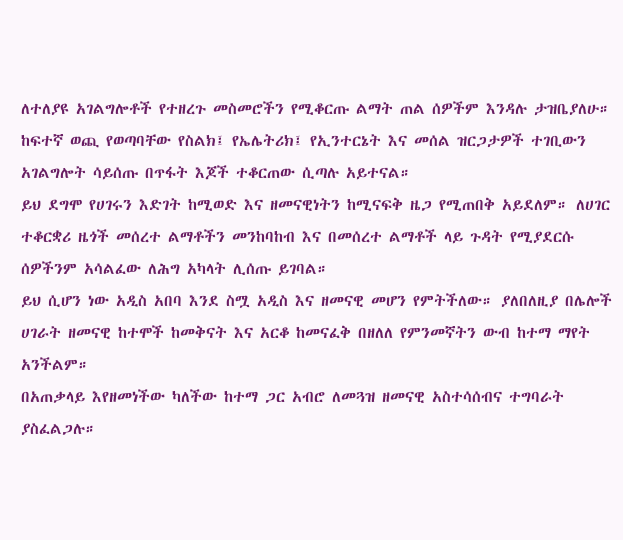ለተለያዩ አገልግሎቶች የተዘረጉ መስመሮችን የሚቆርጡ ልማት ጠል ሰዎችም እንዳሉ ታዝቤያለሁ። ከፍተኛ ወጪ የወጣባቸው የስልክ፤ የኤሌትሪክ፤ የኢንተርኔት እና መሰል ዝርጋታዎች ተገቢውን አገልግሎት ሳይሰጡ በጥፋት እጆች ተቆርጠው ሲጣሉ አይተናል።
ይህ ደግሞ የሀገሩን እድገት ከሚወድ እና ዘመናዊነትን ከሚናፍቅ ዜጋ የሚጠበቅ አይደለም። ለሀገር ተቆርቋሪ ዜጎች መሰረተ ልማቶችን መንከባከብ እና በመሰረተ ልማቶች ላይ ጉዳት የሚያደርሱ ሰዎችንም አሳልፈው ለሕግ አካላት ሊሰጡ ይገባል።
ይህ ሲሆን ነው አዲስ አበባ እንደ ስሟ አዲስ እና ዘመናዊ መሆን የምትችለው። ያለበለዚያ በሌሎች ሀገራት ዘመናዊ ከተሞች ከመቅናት እና አርቆ ከመናፈቅ በዘለለ የምንመኛትን ውብ ከተማ ማየት አንችልም።
በአጠቃላይ እየዘመነችው ካለችው ከተማ ጋር አብሮ ለመጓዝ ዘመናዊ አስተሳሰብና ተግባራት ያስፈልጋሉ።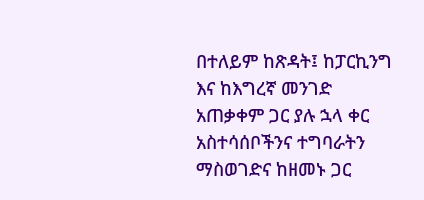በተለይም ከጽዳት፤ ከፓርኪንግ እና ከእግረኛ መንገድ አጠቃቀም ጋር ያሉ ኋላ ቀር አስተሳሰቦችንና ተግባራትን ማስወገድና ከዘመኑ ጋር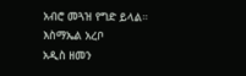አብሮ መጓዝ የግድ ይላል።
እስማኤል አረቦ
አዲስ ዘመን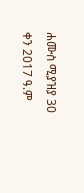ሐሙስ ሚያዝያ 30 ቀን 2017 ዓ.ም